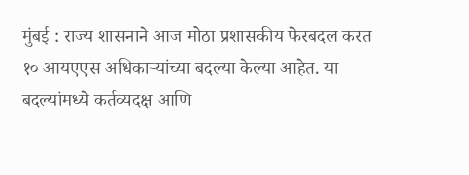मुंबई : राज्य शासनाने आज मोठा प्रशासकीय फेरबदल करत १० आयएएस अधिकाऱ्यांच्या बदल्या केल्या आहेत. या बदल्यांमध्ये कर्तव्यदक्ष आणि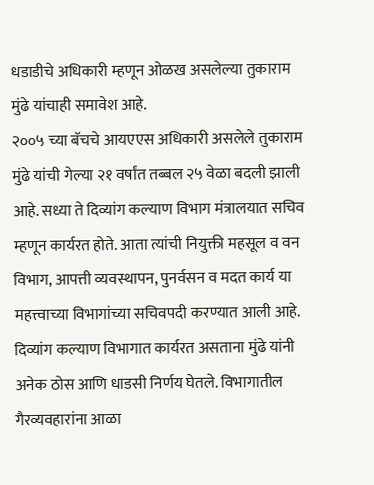धडाडीचे अधिकारी म्हणून ओळख असलेल्या तुकाराम मुंढे यांचाही समावेश आहे.
२००५ च्या बॅचचे आयएएस अधिकारी असलेले तुकाराम मुंढे यांची गेल्या २१ वर्षांत तब्बल २५ वेळा बदली झाली आहे. सध्या ते दिव्यांग कल्याण विभाग मंत्रालयात सचिव म्हणून कार्यरत होते. आता त्यांची नियुक्ती महसूल व वन विभाग, आपत्ती व्यवस्थापन, पुनर्वसन व मदत कार्य या महत्त्वाच्या विभागांच्या सचिवपदी करण्यात आली आहे.
दिव्यांग कल्याण विभागात कार्यरत असताना मुंढे यांनी अनेक ठोस आणि धाडसी निर्णय घेतले. विभागातील गैरव्यवहारांना आळा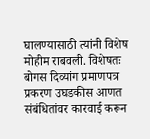घालण्यासाठी त्यांनी विशेष मोहीम राबवली. विशेषतः बोगस दिव्यांग प्रमाणपत्र प्रकरण उघडकीस आणत संबंधितांवर कारवाई करून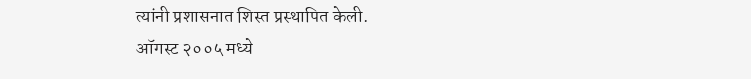त्यांनी प्रशासनात शिस्त प्रस्थापित केली.
ऑगस्ट २००५ मध्ये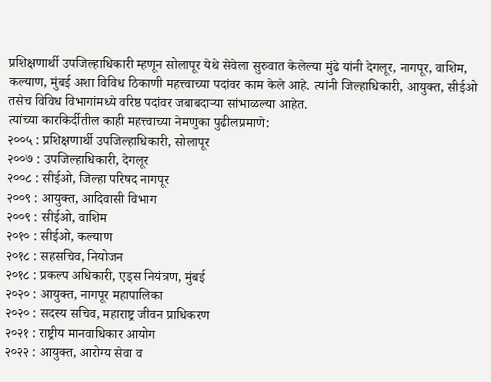प्रशिक्षणार्थी उपजिल्हाधिकारी म्हणून सोलापूर येथे सेवेला सुरुवात केलेल्या मुंढे यांनी देगलूर, नागपूर, वाशिम, कल्याण, मुंबई अशा विविध ठिकाणी महत्त्वाच्या पदांवर काम केले आहे. त्यांनी जिल्हाधिकारी, आयुक्त, सीईओ तसेच विविध विभागांमध्ये वरिष्ठ पदांवर जबाबदाऱ्या सांभाळल्या आहेत.
त्यांच्या कारकिर्दीतील काही महत्त्वाच्या नेमणुका पुढीलप्रमाणे:
२००५ : प्रशिक्षणार्थी उपजिल्हाधिकारी, सोलापूर
२००७ : उपजिल्हाधिकारी, देगलूर
२००८ : सीईओ, जिल्हा परिषद नागपूर
२००९ : आयुक्त, आदिवासी विभाग
२००९ : सीईओ, वाशिम
२०१० : सीईओ, कल्याण
२०१८ : सहसचिव, नियोजन
२०१८ : प्रकल्प अधिकारी, एड्स नियंत्रण, मुंबई
२०२० : आयुक्त, नागपूर महापालिका
२०२० : सदस्य सचिव, महाराष्ट्र जीवन प्राधिकरण
२०२१ : राष्ट्रीय मानवाधिकार आयोग
२०२२ : आयुक्त, आरोग्य सेवा व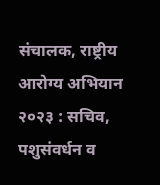संचालक, राष्ट्रीय आरोग्य अभियान
२०२३ : सचिव, पशुसंवर्धन व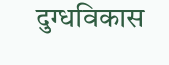दुग्धविकास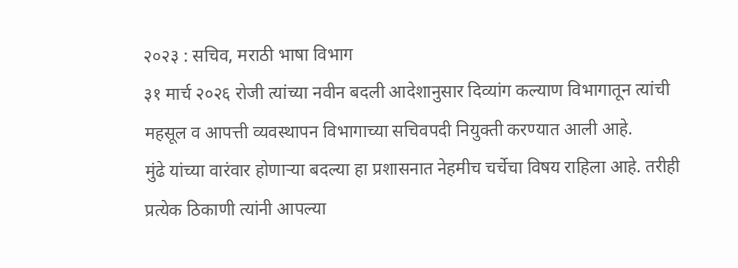२०२३ : सचिव, मराठी भाषा विभाग
३१ मार्च २०२६ रोजी त्यांच्या नवीन बदली आदेशानुसार दिव्यांग कल्याण विभागातून त्यांची महसूल व आपत्ती व्यवस्थापन विभागाच्या सचिवपदी नियुक्ती करण्यात आली आहे.
मुंढे यांच्या वारंवार होणाऱ्या बदल्या हा प्रशासनात नेहमीच चर्चेचा विषय राहिला आहे. तरीही प्रत्येक ठिकाणी त्यांनी आपल्या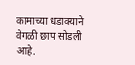कामाच्या धडाक्याने वेगळी छाप सोडली आहे.